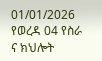01/01/2026
የወረዳ 04 የስራ ና ክህሎት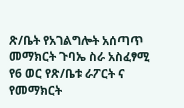ጽ/ቤት የአገልግሎት አሰጣጥ መማክርት ጉባኤ ስራ አስፈፃሚ
የ6 ወር የጽ/ቤቱ ራፖርት ና የመማክርት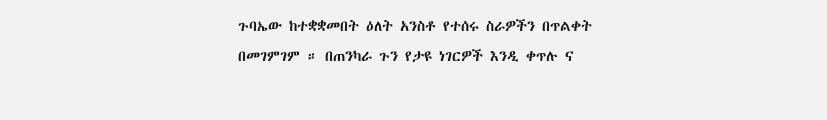ጉባኤው ከተቋቋመበት ዕለት አንስቶ የተሰሩ ስራዎችን በጥልቀት በመገምገም ። በጠንካራ ጉን የታዩ ነገርዎች እንዲ ቀጥሉ ና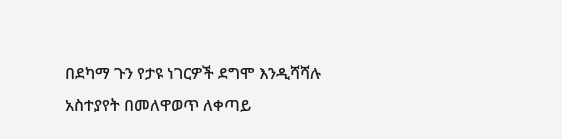በደካማ ጉን የታዩ ነገርዎች ደግሞ እንዲሻሻሉ አስተያየት በመለዋወጥ ለቀጣይ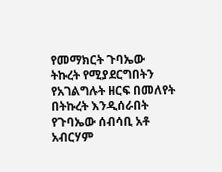የመማክርት ጉባኤው ትኩረት የሚያደርግበትን የአገልግሉት ዘርፍ በመለየት በትኩረት እንዲሰራበት የጉባኤው ሰብሳቢ አቶ አብርሃም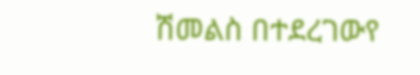ሽመልስ በተደረገውየ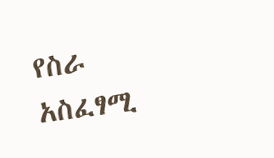የስራ አስፈፃሚ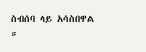ስብሰባ ላይ አሳስበዋል ።